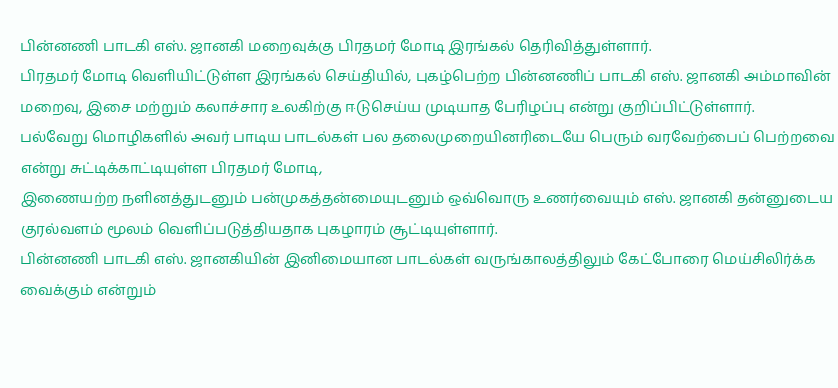பின்னணி பாடகி எஸ். ஜானகி மறைவுக்கு பிரதமர் மோடி இரங்கல் தெரிவித்துள்ளார்.
பிரதமர் மோடி வெளியிட்டுள்ள இரங்கல் செய்தியில், புகழ்பெற்ற பின்னணிப் பாடகி எஸ். ஜானகி அம்மாவின் மறைவு, இசை மற்றும் கலாச்சார உலகிற்கு ஈடுசெய்ய முடியாத பேரிழப்பு என்று குறிப்பிட்டுள்ளார்.
பல்வேறு மொழிகளில் அவர் பாடிய பாடல்கள் பல தலைமுறையினரிடையே பெரும் வரவேற்பைப் பெற்றவை என்று சுட்டிக்காட்டியுள்ள பிரதமர் மோடி,
இணையற்ற நளினத்துடனும் பன்முகத்தன்மையுடனும் ஒவ்வொரு உணர்வையும் எஸ். ஜானகி தன்னுடைய குரல்வளம் மூலம் வெளிப்படுத்தியதாக புகழாரம் சூட்டியுள்ளார்.
பின்னணி பாடகி எஸ். ஜானகியின் இனிமையான பாடல்கள் வருங்காலத்திலும் கேட்போரை மெய்சிலிர்க்க வைக்கும் என்றும்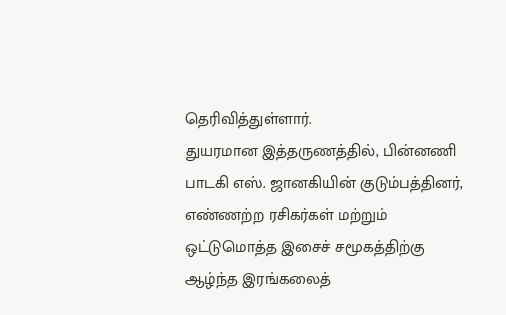தெரிவித்துள்ளார்.
துயரமான இத்தருணத்தில், பின்னணி பாடகி எஸ். ஜானகியின் குடும்பத்தினர், எண்ணற்ற ரசிகர்கள் மற்றும் ஒட்டுமொத்த இசைச் சமூகத்திற்கு ஆழ்ந்த இரங்கலைத்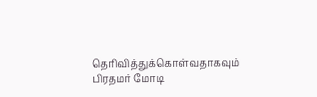தெரிவித்துக்கொள்வதாகவும் பிரதமர் மோடி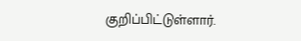குறிப்பிட்டுள்ளார்.